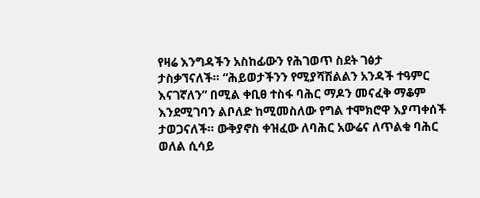የዛሬ እንግዳችን አስከፊውን የሕገወጥ ስደት ገፅታ ታስቃኘናለች። “ሕይወታችንን የሚያሻሽልልን አንዳች ተዓምር እናገኛለን” በሚል ቀቢፀ ተስፋ ባሕር ማዶን መናፈቅ ማቆም እንደሚገባን ልቦለድ ከሚመስለው የግል ተሞክሮዋ እያጣቀሰች ታወጋናለች። ውቅያኖስ ቀዝፈው ለባሕር አውሬና ለጥልቁ ባሕር ወለል ሲሳይ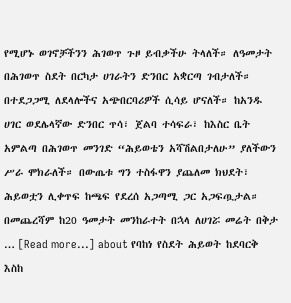የሚሆኑ ወገኖቻችንን ሕገወጥ ጉዞ ይብቃችሁ ትላለች። ለዓመታት በሕገወጥ ስደት በርካታ ሀገራትን ድንበር አቋርጣ ገብታለች። በተደጋጋሚ ለደላሎችና አጭበርባሪዎች ሲሳይ ሆናለች። ከአንዱ ሀገር ወደሌላኛው ድንበር ጥሳ፣ ጀልባ ተሳፍራ፣ ከእስር ቤት አምልጣ በሕገወጥ መንገድ “ሕይወቴን አሻሽልበታለሁ” ያለችውን ሥራ ሞክራለች። በውጤቱ ግን ተስፋዋን ያጨለመ ክህደት፣ ሕይወቷን ሊቀጥፍ ከጫፍ የደረሰ አጋጣሚ ጋር አጋፍጧታል። በመጨረሻም ከ20 ዓመታት መንከራተት በኋላ ለሀገሯ መሬት በቅታ … [Read more...] about የባከነ የስደት ሕይወት ከደባርቅ እስከ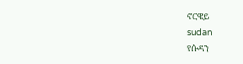ኖርዌይ
sudan
የሱዳን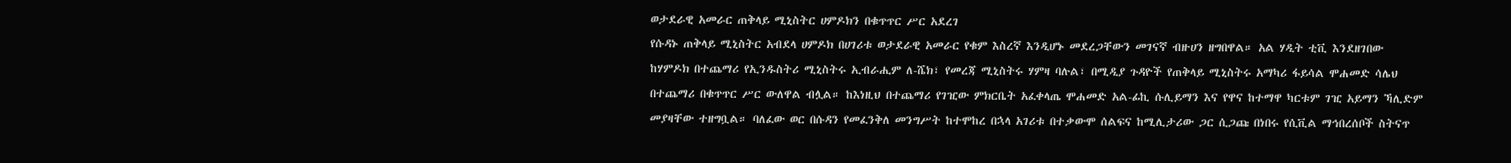ወታደራዊ አመራር ጠቅላይ ሚኒስትር ሀምዶክን በቁጥጥር ሥር አደረገ
የሱዳኑ ጠቅላይ ሚኒስትር አብደላ ሀምዶክ በሀገሪቱ ወታደራዊ አመራር የቁም እስረኛ እንዲሆኑ መደረጋቸውን መገናኛ ብዙሀን ዘግበዋል። አል ሃዲት ቲቪ እንደዘገበው ከሃምዶክ በተጨማሪ የኢንዱስትሪ ሚኒስትሩ ኢብራሒም ለ-ሼክ፣ የመረጃ ሚኒስትሩ ሃምዛ ባሉል፣ በሚዲያ ጉዳዮች የጠቅላይ ሚኒስትሩ አማካሪ ፋይሳል ሞሐመድ ሳሌህ በተጨማሪ በቁጥጥር ሥር ውለዋል ብሏል። ከእነዚህ በተጨማሪ የገዢው ምክርቤት አፈቀላጤ ሞሐመድ አል-ፊኪ ሱሊይማን እና የዋና ከተማዋ ካርቱም ገዢ አይማን ኻሊድም መያዛቸው ተዘግቧል። ባለፈው ወር በሱዳን የመፈንቅለ መንግሥት ከተሞከረ በኋላ አገሪቱ በተቃውሞ ሰልፍና ከሚሊታሪው ጋር ሲጋጩ በነበሩ የሲቪል ማኅበረሰቦች ስትናጥ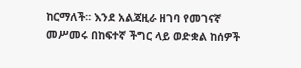ከርማለች። እንደ አልጃዚራ ዘገባ የመገናኛ መሥመሩ በከፍተኛ ችግር ላይ ወድቋል ከሰዎች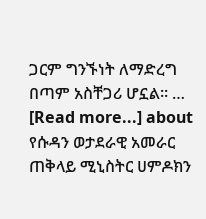ጋርም ግንኙነት ለማድረግ በጣም አስቸጋሪ ሆኗል። … [Read more...] about የሱዳን ወታደራዊ አመራር ጠቅላይ ሚኒስትር ሀምዶክን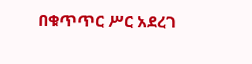በቁጥጥር ሥር አደረገ